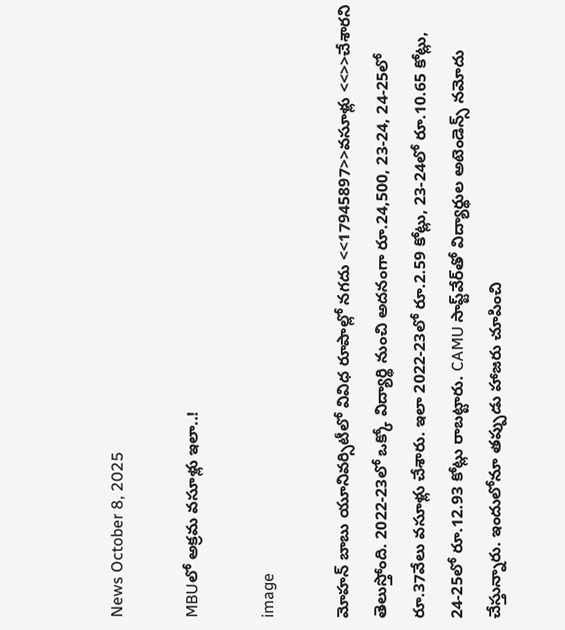News October 8, 2025

MBUలో అక్రమ వసూళ్లు ఇలా..!

image

మోహన్ బాబు యూనివర్సిటీలో వివిధ రూపాల్లో నగదు <<17945897>>వసూళ్లు <<>>చేశారని తెలుస్తోంది. 2022-23లో ఒక్కో విద్యార్థి నుంచి అదనంగా రూ.24,500, 23-24, 24-25లో రూ.37వేలు వసూళ్లు చేశారు. ఇలా 2022-23లో రూ.2.59 కోట్లు, 23-24లో రూ.10.65 కోట్లు, 24-25లో రూ.12.93 కోట్లు రాబట్టారు. CAMU సాప్ట్‌వేర్‌తో విద్యార్థుల అటెండెన్స్ నమోదు చేస్తున్నారు. ఇందులోనూ తప్పుడు హాజరు చూపించి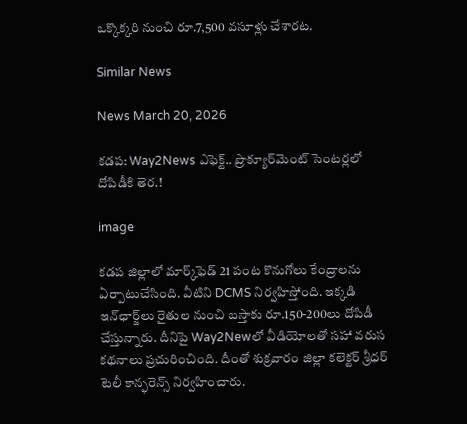ఒక్కొక్కరి నుంచి రూ.7,500 వసూళ్లు చేశారట.

Similar News

News March 20, 2026

కడప: Way2News ఎఫెక్ట్.. ప్రొక్యూర్‌మెంట్ సెంటర్లలో దోపిడీకి తెర.!

image

కడప జిల్లాలో మార్క్‌ఫెడ్ 21 పంట కొనుగోలు కేంద్రాలను ఏర్పాటుచేసింది. వీటిని DCMS నిర్వహిస్తోంది. ఇక్కడి ఇన్‌ఛార్జ్‌లు రైతుల నుంచి బస్తాకు రూ.150-200లు దోపిడీ చేస్తున్నారు. దీనిపై Way2Newలో వీడియోలతో సహా వరుస కథనాలు ప్రచురించింది. దీంతో శుక్రవారం జిల్లా కలెక్టర్ శ్రీధర్ టెలీ కాన్ఫరెన్స్ నిర్వహించారు.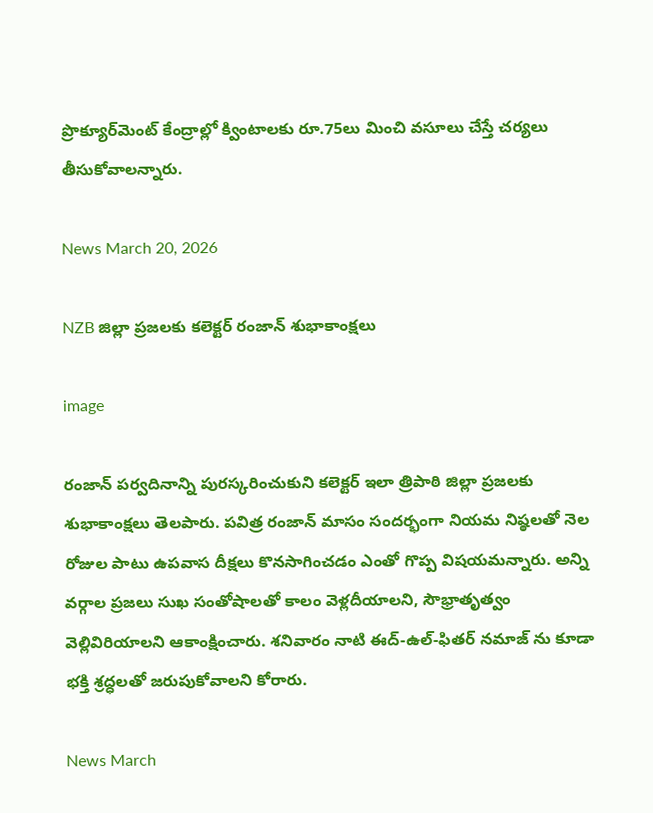ప్రొక్యూర్‌మెంట్ కేంద్రాల్లో క్వింటాలకు రూ.75లు మించి వసూలు చేస్తే చర్యలు తీసుకోవాలన్నారు.

News March 20, 2026

NZB జిల్లా ప్రజలకు కలెక్టర్ రంజాన్ శుభాకాంక్షలు

image

రంజాన్ పర్వదినాన్ని పురస్కరించుకుని కలెక్టర్ ఇలా త్రిపాఠి జిల్లా ప్రజలకు శుభాకాంక్షలు తెలపారు. పవిత్ర రంజాన్ మాసం సందర్భంగా నియమ నిష్ఠలతో నెల రోజుల పాటు ఉపవాస దీక్షలు కొనసాగించడం ఎంతో గొప్ప విషయమన్నారు. అన్ని వర్గాల ప్రజలు సుఖ సంతోషాలతో కాలం వెళ్లదీయాలని, సౌభ్రాతృత్వం వెల్లివిరియాలని ఆకాంక్షించారు. శనివారం నాటి ఈద్-ఉల్-ఫితర్ నమాజ్ ను కూడా భక్తి శ్రద్ధలతో జరుపుకోవాలని కోరారు.

News March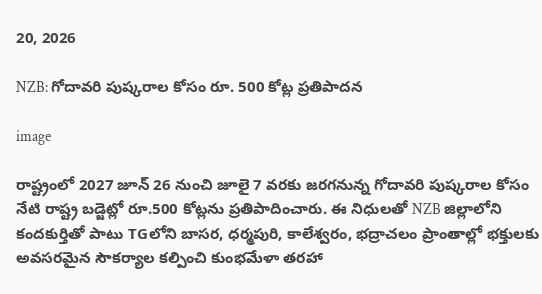20, 2026

NZB: గోదావరి పుష్కరాల కోసం రూ. 500 కోట్ల ప్రతిపాదన

image

రాష్ట్రంలో 2027 జూన్ 26 నుంచి జూలై 7 వరకు జరగనున్న గోదావరి పుష్కరాల కోసం నేటి రాష్ట్ర బడ్జెట్లో రూ.500 కోట్లను ప్రతిపాదించారు. ఈ నిధులతో NZB జిల్లాలోని కందకుర్తితో పాటు TGలోని బాసర, ధర్మపురి, కాలేశ్వరం, భద్రాచలం ప్రాంతాల్లో భక్తులకు అవసరమైన సౌకర్యాల కల్పించి కుంభమేళా తరహా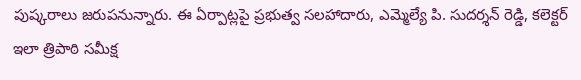పుష్కరాలు జరుపనున్నారు. ఈ ఏర్పాట్లపై ప్రభుత్వ సలహాదారు, ఎమ్మెల్యే పి. సుదర్శన్ రెడ్డి, కలెక్టర్ ఇలా త్రిపాఠి సమీక్ష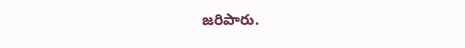జరిపారు.